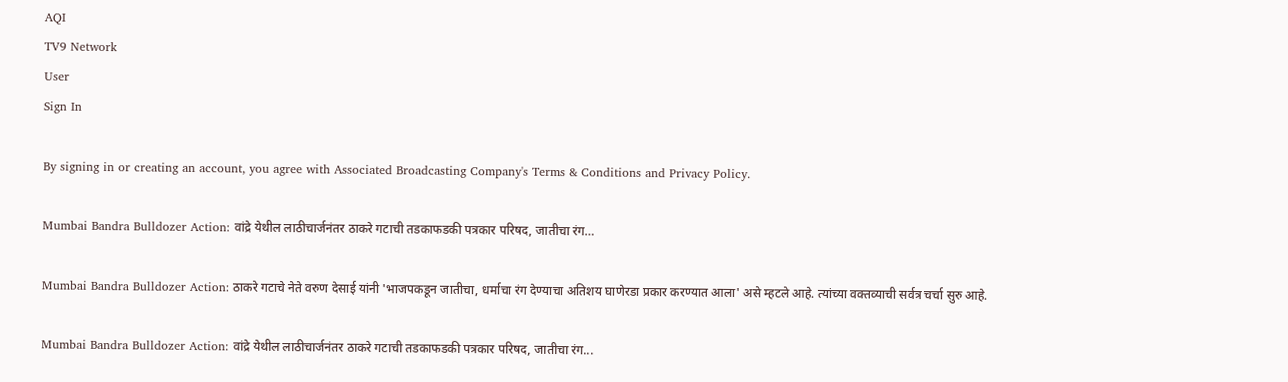AQI
TV9 Network
User
Sign In

By signing in or creating an account, you agree with Associated Broadcasting Company's Terms & Conditions and Privacy Policy.

Mumbai Bandra Bulldozer Action: वांद्रे येथील लाठीचार्जनंतर ठाकरे गटाची तडकाफडकी पत्रकार परिषद, जातीचा रंग…

Mumbai Bandra Bulldozer Action: ठाकरे गटाचे नेते वरुण देसाई यांनी 'भाजपकडून जातीचा, धर्माचा रंग देण्याचा अतिशय घाणेरडा प्रकार करण्यात आला' असे म्हटले आहे. त्यांच्या वक्तव्याची सर्वत्र चर्चा सुरु आहे.

Mumbai Bandra Bulldozer Action: वांद्रे येथील लाठीचार्जनंतर ठाकरे गटाची तडकाफडकी पत्रकार परिषद, जातीचा रंग...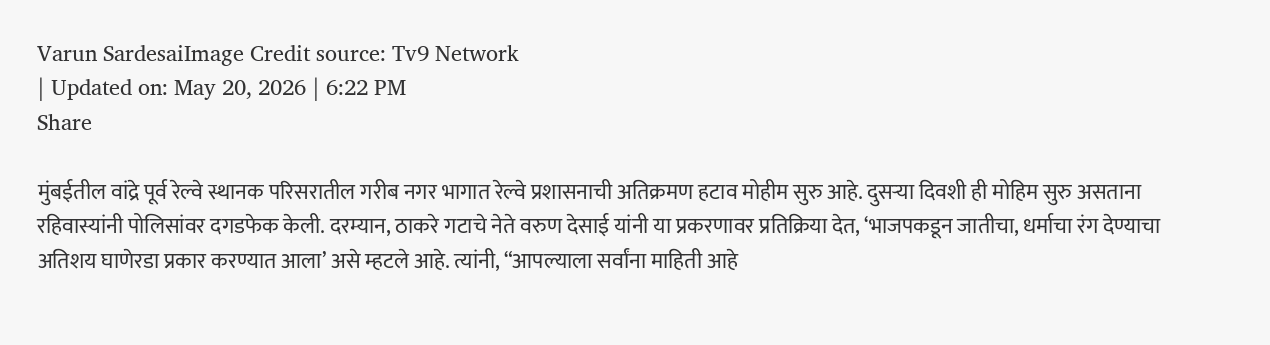Varun SardesaiImage Credit source: Tv9 Network
| Updated on: May 20, 2026 | 6:22 PM
Share

मुंबईतील वांद्रे पूर्व रेल्वे स्थानक परिसरातील गरीब नगर भागात रेल्वे प्रशासनाची अतिक्रमण हटाव मोहीम सुरु आहे. दुसऱ्या दिवशी ही मोहिम सुरु असताना रहिवास्यांनी पोलिसांवर दगडफेक केली. दरम्यान, ठाकरे गटाचे नेते वरुण देसाई यांनी या प्रकरणावर प्रतिक्रिया देत, ‘भाजपकडून जातीचा, धर्माचा रंग देण्याचा अतिशय घाणेरडा प्रकार करण्यात आला’ असे म्हटले आहे. त्यांनी, “आपल्याला सर्वांना माहिती आहे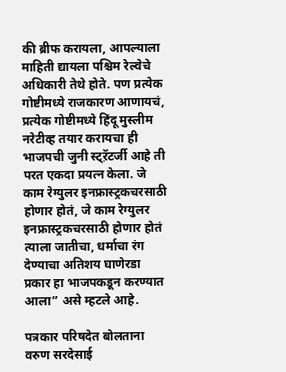की ब्रीफ करायला, आपल्याला माहिती द्यायला पश्चिम रेल्वेचे अधिकारी तेथे होते. पण प्रत्येक गोष्टीमध्ये राजकारण आणायचं, प्रत्येक गोष्टीमध्ये हिंदू मुस्लीम नरेटीव्ह तयार करायचा ही भाजपची जुनी स्ट्ऱॅटर्जी आहे ती परत एकदा प्रयत्न केला. जे काम रेग्युलर इनफ्रास्ट्रकचरसाठी होणार होतं, जे काम रेग्युलर इनफ्रास्ट्रकचरसाठी होणार होतं त्याला जातीचा, धर्माचा रंग देण्याचा अतिशय घाणेरडा प्रकार हा भाजपकडून करण्यात आला” असे म्हटले आहे.

पत्रकार परिषदेत बोलताना वरुण सरदेसाई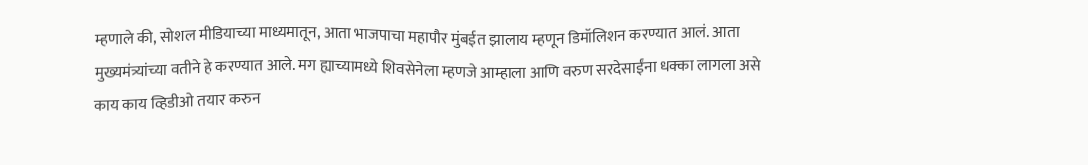म्हणाले की, सोशल मीडियाच्या माध्यमातून, आता भाजपाचा महापौर मुंबईत झालाय म्हणून डिमॉलिशन करण्यात आलं. आता मुख्यमंत्र्यांच्या वतीने हे करण्यात आले. मग ह्याच्यामध्ये शिवसेनेला म्हणजे आम्हाला आणि वरुण सरदेसाईंना धक्का लागला असे काय काय व्हिडीओ तयार करुन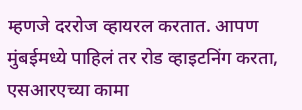म्हणजे दररोज व्हायरल करतात. आपण मुंबईमध्ये पाहिलं तर रोड व्हाइटनिंग करता, एसआरएच्या कामा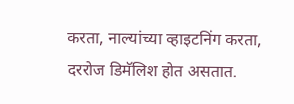करता, नाल्यांच्या व्हाइटनिंग करता, दररोज डिमॅलिश होत असतात.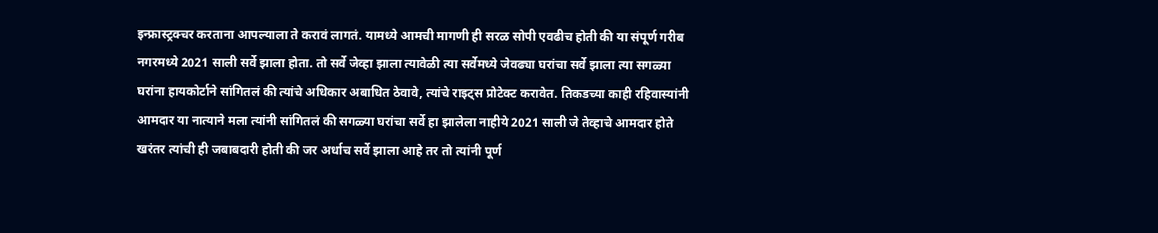इन्फ्रास्ट्रक्चर करताना आपल्याला ते करावं लागतं. यामध्ये आमची मागणी ही सरळ सोपी एवढीच होती की या संपूर्ण गरीब नगरमध्ये 2021 साली सर्वे झाला होता. तो सर्वे जेव्हा झाला त्यावेळी त्या सर्वेमध्ये जेवढ्या घरांचा सर्वे झाला त्या सगळ्या घरांना हायकोर्टाने सांगितलं की त्यांचे अधिकार अबाधित ठेवावे, त्यांचे राइट्स प्रोटेक्ट करावेत. तिकडच्या काही रहिवास्यांनी आमदार या नात्याने मला त्यांनी सांगितलं की सगळ्या घरांचा सर्वे हा झालेला नाहीये 2021 साली जे तेव्हाचे आमदार होते खरंतर त्यांची ही जबाबदारी होती की जर अर्धाच सर्वे झाला आहे तर तो त्यांनी पूर्ण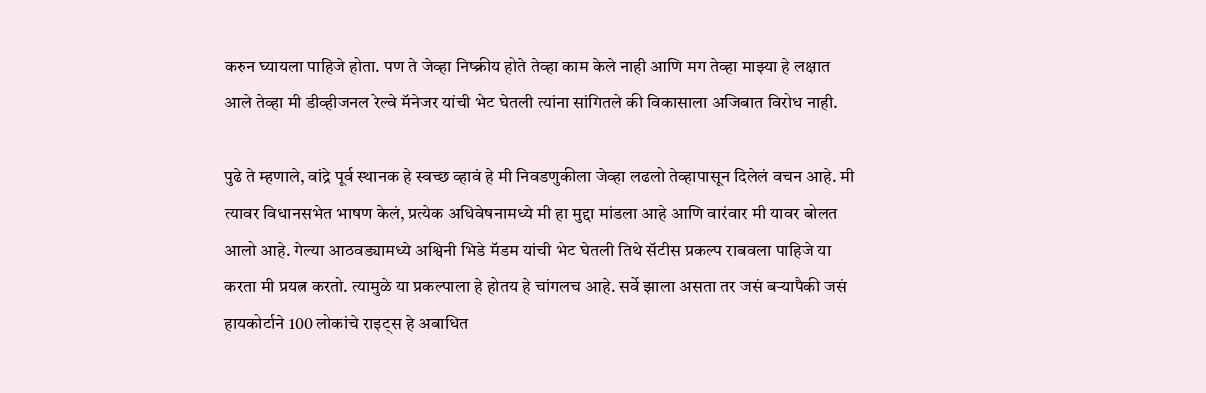करुन घ्यायला पाहिजे होता. पण ते जेव्हा निष्क्रीय होते तेव्हा काम केले नाही आणि मग तेव्हा माझ्या हे लक्षात आले तेव्हा मी डीव्हीजनल रेल्वे मॅनेजर यांची भेट घेतली त्यांना सांगितले की विकासाला अजिबात विरोध नाही.

पुढे ते म्हणाले, वांद्रे पूर्व स्थानक हे स्वच्छ व्हावं हे मी निवडणुकीला जेव्हा लढलो तेव्हापासून दिलेलं वचन आहे. मी त्यावर विधानसभेत भाषण केलं, प्रत्येक अधिवेषनामध्ये मी हा मुद्दा मांडला आहे आणि वारंवार मी यावर बोलत आलो आहे. गेल्या आठवड्यामध्ये अश्विनी भिडे मॅडम यांची भेट घेतली तिथे सॅटीस प्रकल्प राबवला पाहिजे या करता मी प्रयत्न करतो. त्यामुळे या प्रकल्पाला हे होतय हे चांगलच आहे. सर्वे झाला असता तर जसं बऱ्यापैकी जसं हायकोर्टाने 100 लोकांचे राइट्स हे अबाधित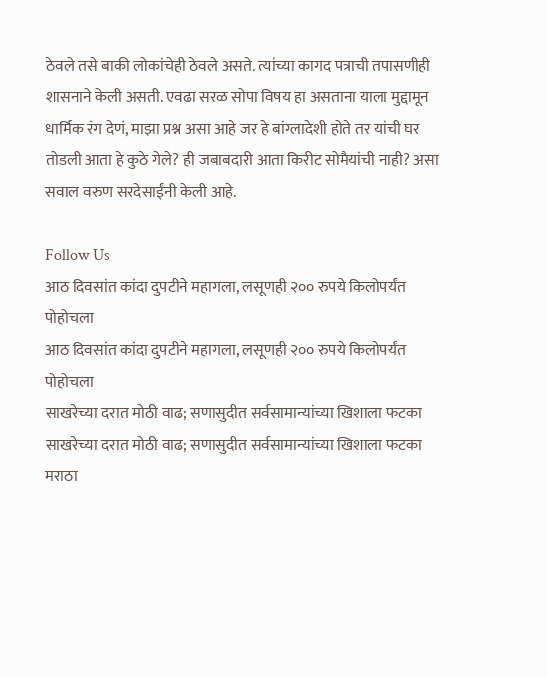ठेवले तसे बाकी लोकांचेही ठेवले असते. त्यांच्या कागद पत्राची तपासणीही शासनाने केली असती. एवढा सरळ सोपा विषय हा असताना याला मुद्दामून धार्मिक रंग देणं, माझा प्रश्न असा आहे जर हे बांग्लादेशी होते तर यांची घर तोडली आता हे कुठे गेले? ही जबाबदारी आता किरीट सोमैयांची नाही? असा सवाल वरुण सरदेसाईंनी केली आहे.

Follow Us
आठ दिवसांत कांदा दुपटीने महागला, लसूणही २०० रुपये किलोपर्यंत पोहोचला
आठ दिवसांत कांदा दुपटीने महागला, लसूणही २०० रुपये किलोपर्यंत पोहोचला
साखरेच्या दरात मोठी वाढ; सणासुदीत सर्वसामान्यांच्या खिशाला फटका
साखरेच्या दरात मोठी वाढ; सणासुदीत सर्वसामान्यांच्या खिशाला फटका
मराठा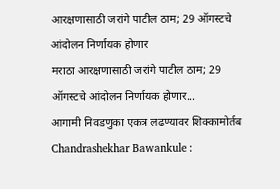आरक्षणासाठी जरांगे पाटील ठाम; 29 ऑगस्टचे आंदोलन निर्णायक होणार
मराठा आरक्षणासाठी जरांगे पाटील ठाम; 29 ऑगस्टचे आंदोलन निर्णायक होणार...
आगामी निवडणुका एकत्र लढण्यावर शिक्कामोर्तब
Chandrashekhar Bawankule :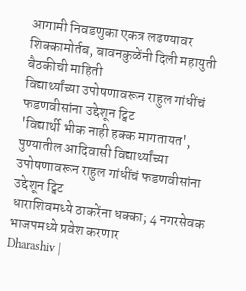आगामी निवडणुका एकत्र लढण्यावर शिक्कामोर्तब, बावनकुळेंनी दिली महायुती बैठकीची माहिती
विद्यार्थ्यांच्या उपोषणावरून राहुल गांधींचं फडणवीसांना उद्देशून ट्विट
'विद्यार्थी भीक नाही हक्क मागतायत', पुण्यातील आदिवासी विद्यार्थ्यांच्या उपोषणावरून राहुल गांधींचं फडणवीसांना उद्देशून ट्विट
धाराशिवमध्ये ठाकरेंना धक्का; 4 नगरसेवक भाजपमध्ये प्रवेश करणार
Dharashiv |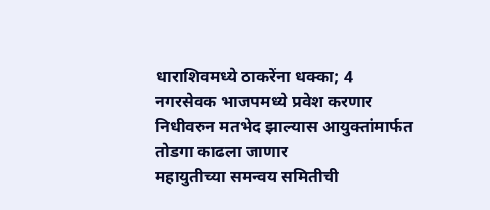धाराशिवमध्ये ठाकरेंना धक्का; 4 नगरसेवक भाजपमध्ये प्रवेश करणार
निधीवरुन मतभेद झाल्यास आयुक्तांमार्फत तोडगा काढला जाणार
महायुतीच्या समन्वय समितीची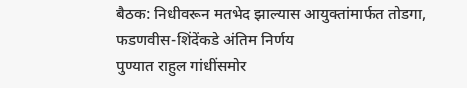बैठक: निधीवरून मतभेद झाल्यास आयुक्तांमार्फत तोडगा, फडणवीस-शिंदेंकडे अंतिम निर्णय
पुण्यात राहुल गांधींसमोर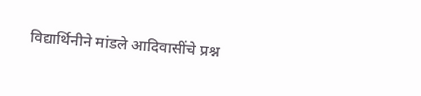विद्यार्थिनीने मांडले आदिवासींचे प्रश्न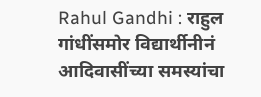Rahul Gandhi : राहुल गांधींसमोर विद्यार्थीनीनं आदिवासींच्या समस्यांचा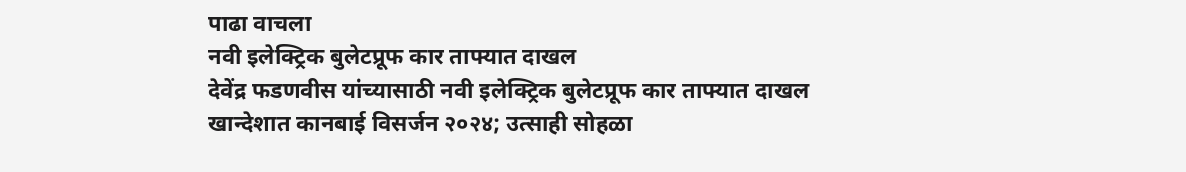पाढा वाचला
नवी इलेक्ट्रिक बुलेटप्रूफ कार ताफ्यात दाखल
देवेंद्र फडणवीस यांच्यासाठी नवी इलेक्ट्रिक बुलेटप्रूफ कार ताफ्यात दाखल
खान्देशात कानबाई विसर्जन २०२४; उत्साही सोहळा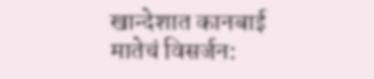खान्देशात कानबाई मातेचं विसर्जन: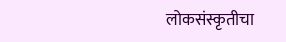लोकसंस्कृतीचा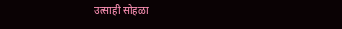उत्साही सोहळा